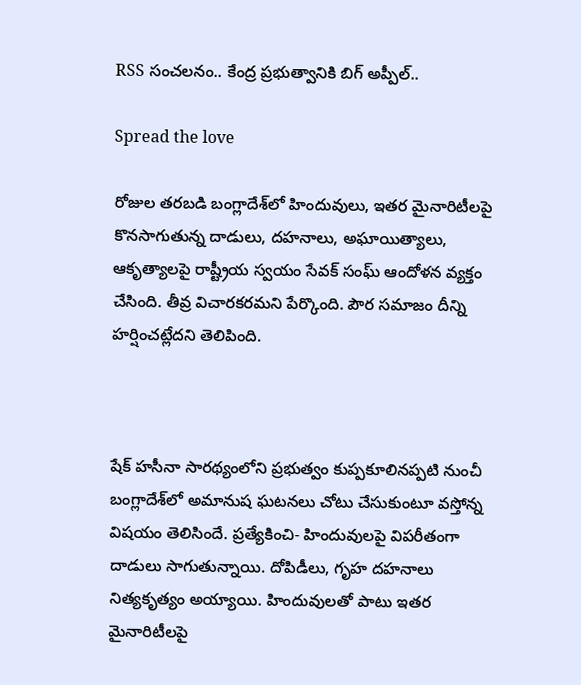RSS సంచలనం.. కేంద్ర ప్రభుత్వానికి బిగ్ అప్పీల్..

Spread the love

రోజుల తరబడి బంగ్లాదేశ్‌లో హిందువులు, ఇతర మైనారిటీలపై కొనసాగుతున్న దాడులు, దహనాలు, అఘాయిత్యాలు, ఆకృత్యాలపై రాష్ట్రీయ స్వయం సేవక్ సంఘ్ ఆందోళన వ్యక్తం చేసింది. తీవ్ర విచారకరమని పేర్కొంది. పౌర సమాజం దీన్ని హర్షించట్లేదని తెలిపింది.



షేక్ హసీనా సారథ్యంలోని ప్రభుత్వం కుప్పకూలినప్పటి నుంచీ బంగ్లాదేశ్‌లో అమానుష ఘటనలు చోటు చేసుకుంటూ వస్తోన్న విషయం తెలిసిందే. ప్రత్యేకించి- హిందువులపై విపరీతంగా దాడులు సాగుతున్నాయి. దోపిడీలు, గృహ దహనాలు నిత్యకృత్యం అయ్యాయి. హిందువులతో పాటు ఇతర మైనారిటీలపై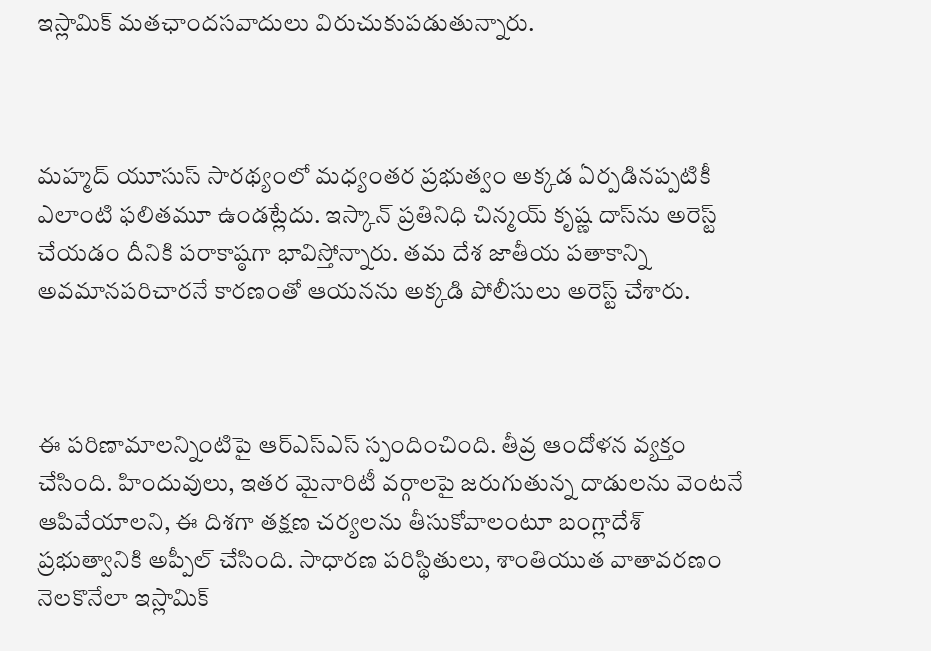ఇస్లామిక్ మతఛాందసవాదులు విరుచుకుపడుతున్నారు.



మహ్మద్ యూసుస్ సారథ్యంలో మధ్యంతర ప్రభుత్వం అక్కడ ఏర్పడినప్పటికీ ఎలాంటి ఫలితమూ ఉండట్లేదు. ఇస్కాన్ ప్రతినిధి చిన్మయ్ కృష్ణ దాస్‌ను అరెస్ట్ చేయడం దీనికి పరాకాష్ఠగా భావిస్తోన్నారు. తమ దేశ జాతీయ పతాకాన్ని అవమానపరిచారనే కారణంతో ఆయనను అక్కడి పోలీసులు అరెస్ట్ చేశారు.



ఈ పరిణామాలన్నింటిపై ఆర్ఎస్ఎస్ స్పందించింది. తీవ్ర ఆందోళన వ్యక్తం చేసింది. హిందువులు, ఇతర మైనారిటీ వర్గాలపై జరుగుతున్న దాడులను వెంటనే ఆపివేయాలని, ఈ దిశగా తక్షణ చర్యలను తీసుకోవాలంటూ బంగ్లాదేశ్ ప్రభుత్వానికి అప్పీల్ చేసింది. సాధారణ పరిస్థితులు, శాంతియుత వాతావరణం నెలకొనేలా ఇస్లామిక్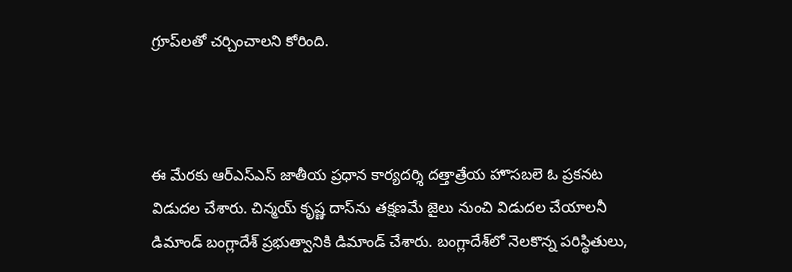గ్రూప్‌లతో చర్చించాలని కోరింది.



ఈ మేరకు ఆర్ఎస్ఎస్ జాతీయ ప్రధాన కార్యదర్శి దత్తాత్రేయ హొసబలె ఓ ప్రకనట విడుదల చేశారు. చిన్మయ్ కృష్ణ దాస్‌ను తక్షణమే జైలు నుంచి విడుదల చేయాలనీ డిమాండ్ బంగ్లాదేశ్ ప్రభుత్వానికి డిమాండ్ చేశారు. బంగ్లాదేశ్‌లో నెలకొన్న పరిస్థితులు,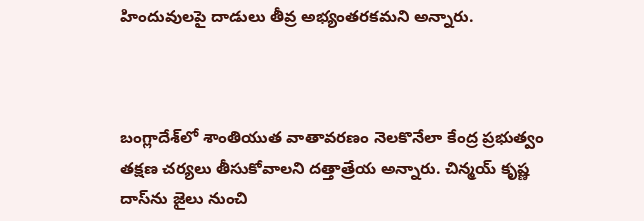హిందువులపై దాడులు తీవ్ర అభ్యంతరకమని అన్నారు.



బంగ్లాదేశ్‌లో శాంతియుత వాతావరణం నెలకొనేలా కేంద్ర ప్రభుత్వం తక్షణ చర్యలు తీసుకోవాలని దత్తాత్రేయ అన్నారు. చిన్మయ్ కృష్ణ దాస్‌ను జైలు నుంచి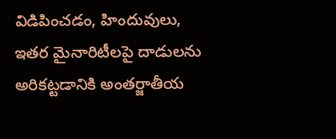విడిపించడం, హిందువులు, ఇతర మైనారిటీలపై దాడులను అరికట్టడానికి అంతర్జాతీయ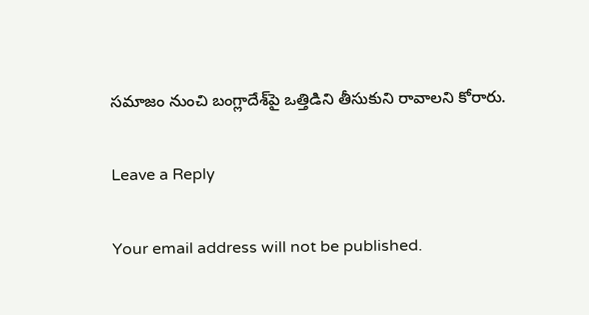సమాజం నుంచి బంగ్లాదేశ్‌పై ఒత్తిడిని తీసుకుని రావాలని కోరారు.

Leave a Reply

Your email address will not be published.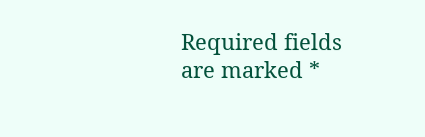Required fields are marked *